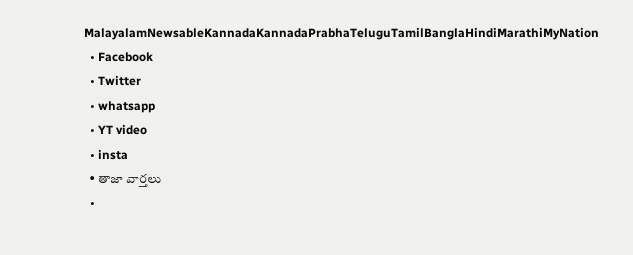MalayalamNewsableKannadaKannadaPrabhaTeluguTamilBanglaHindiMarathiMyNation
  • Facebook
  • Twitter
  • whatsapp
  • YT video
  • insta
  • తాజా వార్తలు
  •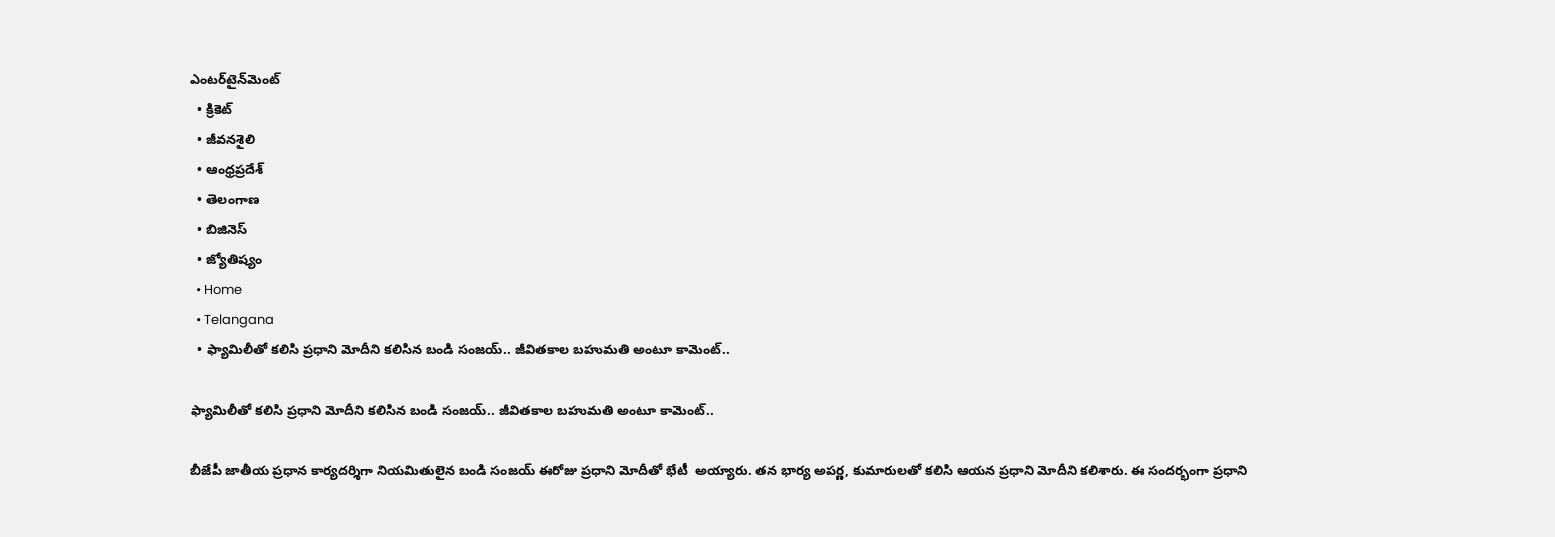ఎంటర్‌టైన్‌మెంట్
  • క్రికెట్
  • జీవనశైలి
  • ఆంధ్రప్రదేశ్
  • తెలంగాణ
  • బిజినెస్
  • జ్యోతిష్యం
  • Home
  • Telangana
  • ఫ్యామిలీతో కలిసి ప్రధాని మోదీని కలిసిన బండి సంజయ్.. జీవితకాల బహుమతి అంటూ కామెంట్..

ఫ్యామిలీతో కలిసి ప్రధాని మోదీని కలిసిన బండి సంజయ్.. జీవితకాల బహుమతి అంటూ కామెంట్..

బీజేపీ జాతీయ ప్రధాన కార్యదర్శిగా నియమితులైన బండి సంజయ్ ఈరోజు ప్రధాని మోదీతో భేటీ  అయ్యారు. తన భార్య అపర్ణ, కుమారులతో కలిసి ఆయన ప్రధాని మోదీని కలిశారు. ఈ సందర్భంగా ప్రధాని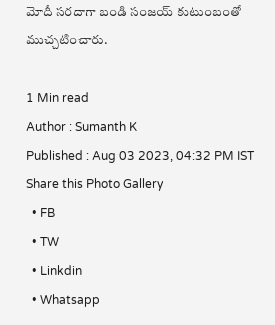మోదీ సరదాగా బండి సంజయ్ కుటుంబంతో ముచ్చటించారు.

1 Min read
Author : Sumanth K
Published : Aug 03 2023, 04:32 PM IST
Share this Photo Gallery
  • FB
  • TW
  • Linkdin
  • Whatsapp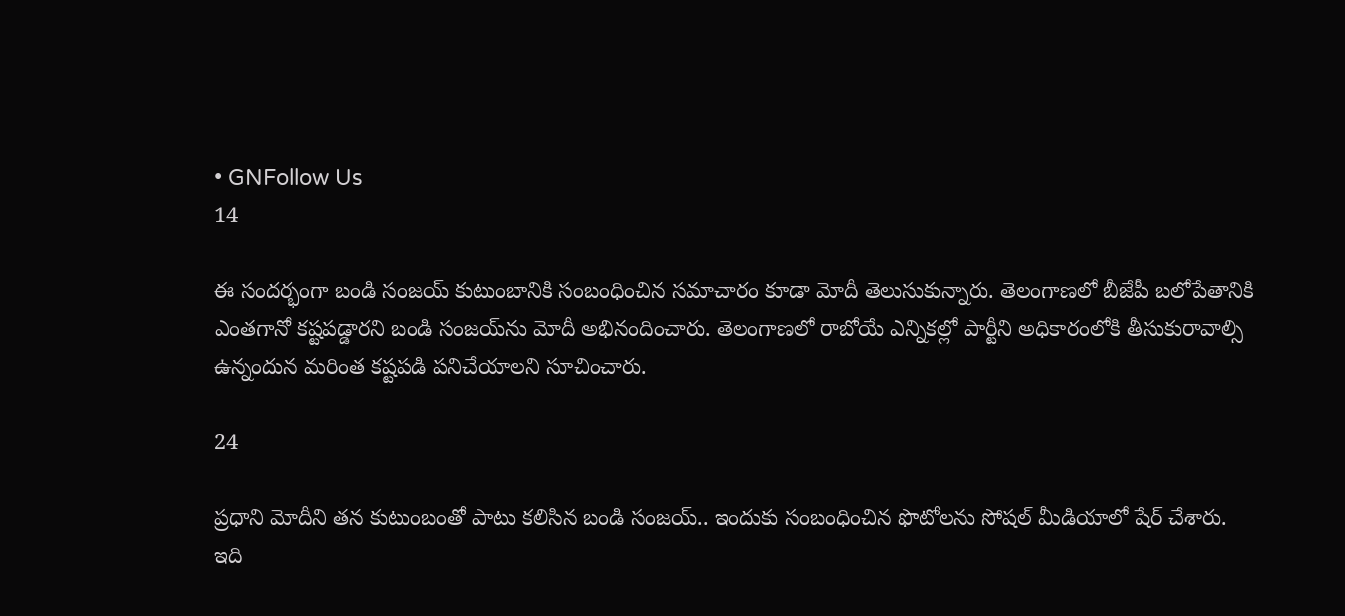• GNFollow Us
14

ఈ సందర్భంగా బండి సంజయ్ కుటుంబానికి సంబంధించిన సమాచారం కూడా మోదీ తెలుసుకున్నారు. తెలంగాణలో బీజేపీ బలోపేతానికి ఎంతగానో కష్టపడ్డారని బండి సంజయ్‌ను మోదీ అభినందించారు. తెలంగాణలో రాబోయే ఎన్నికల్లో పార్టీని అధికారంలోకి తీసుకురావాల్సి ఉన్నందున మరింత కష్టపడి పనిచేయాలని సూచించారు.

24

ప్రధాని మోదీని తన కుటుంబంతో పాటు కలిసిన బండి సంజయ్.. ఇందుకు సంబంధించిన ఫొటోలను సోషల్ మీడియాలో షేర్ చేశారు. ఇది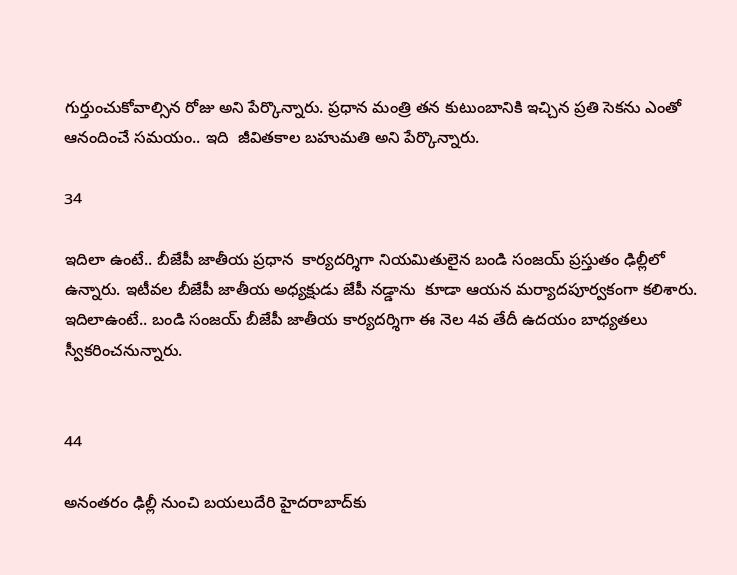గుర్తుంచుకోవాల్సిన రోజు అని పేర్కొన్నారు. ప్రధాన మంత్రి తన కుటుంబానికి ఇచ్చిన ప్రతి సెకను ఎంతో ఆనందించే సమయం.. ఇది  జీవితకాల బహుమతి అని పేర్కొన్నారు.

34

ఇదిలా ఉంటే.. బీజేపీ జాతీయ ప్రధాన  కార్యదర్శిగా నియమితులైన బండి సంజయ్ ప్రస్తుతం ఢిల్లీలో ఉన్నారు. ఇటీవల బీజేపీ జాతీయ అధ్యక్షుడు జేపీ నడ్డాను  కూడా ఆయన మర్యాదపూర్వకంగా కలిశారు. ఇదిలాఉంటే.. బండి సంజయ్ బీజేపీ జాతీయ కార్యదర్శిగా ఈ నెల 4వ తేదీ ఉదయం బాధ్యతలు స్వీకరించనున్నారు.


44

అనంతరం ఢిల్లీ నుంచి బయలుదేరి హైదరాబాద్‌కు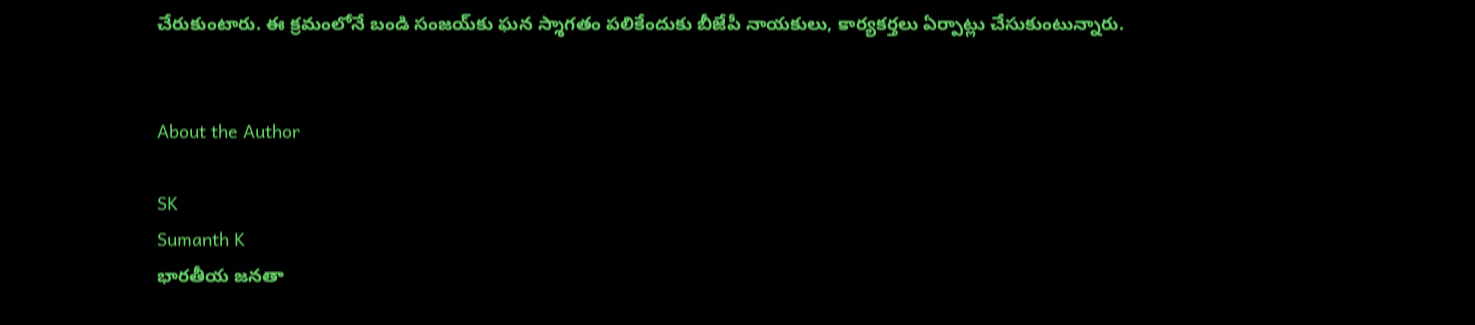చేరుకుంటారు. ఈ క్రమంలోనే బండి సంజయ్‌కు ఘన స్శాగతం పలికేందుకు బీజేపీ నాయకులు, కార్యకర్తలు ఏర్పాట్లు చేసుకుంటున్నారు.


About the Author

SK
Sumanth K
భారతీయ జనతా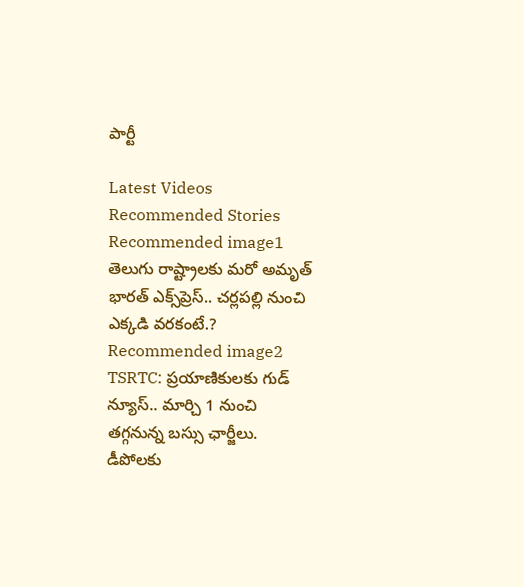పార్టీ

Latest Videos
Recommended Stories
Recommended image1
తెలుగు రాష్ట్రాలకు మరో అమృత్ భారత్ ఎక్స్‌ప్రెస్.. చర్లపల్లి నుంచి ఎక్కడి వరకంటే.?
Recommended image2
TSRTC: ప్ర‌యాణికుల‌కు గుడ్ న్యూస్‌.. మార్చి 1 నుంచి త‌గ్గ‌నున్న బ‌స్సు ఛార్జీలు. డీపోల‌కు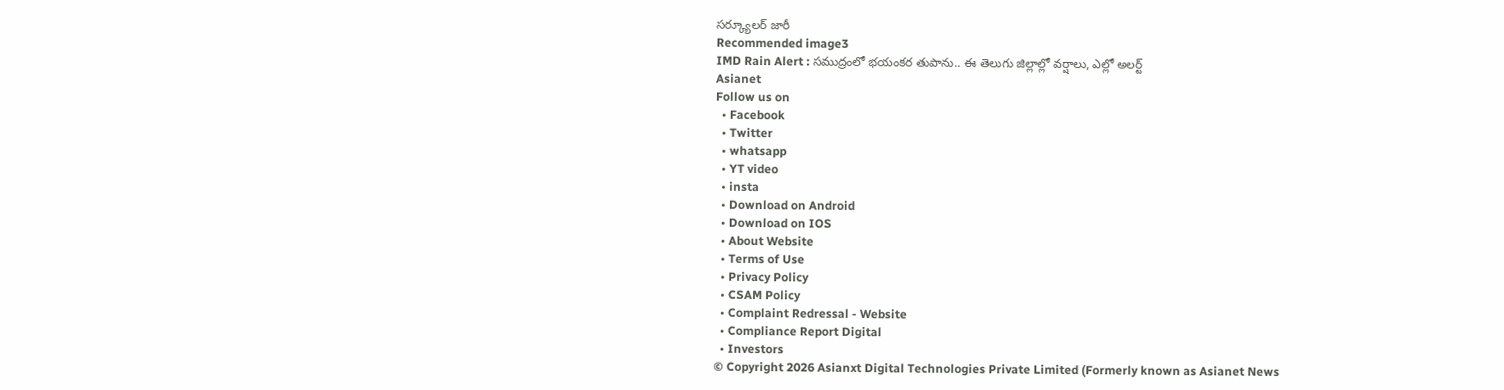స‌ర్క్యూల‌ర్ జారీ
Recommended image3
IMD Rain Alert : సముద్రంలో భయంకర తుపాను.. ఈ తెలుగు జిల్లాల్లో వర్షాలు, ఎల్లో అలర్ట్
Asianet
Follow us on
  • Facebook
  • Twitter
  • whatsapp
  • YT video
  • insta
  • Download on Android
  • Download on IOS
  • About Website
  • Terms of Use
  • Privacy Policy
  • CSAM Policy
  • Complaint Redressal - Website
  • Compliance Report Digital
  • Investors
© Copyright 2026 Asianxt Digital Technologies Private Limited (Formerly known as Asianet News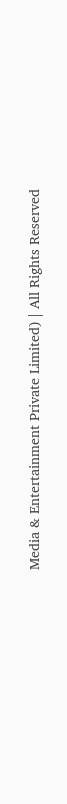Media & Entertainment Private Limited) | All Rights Reserved